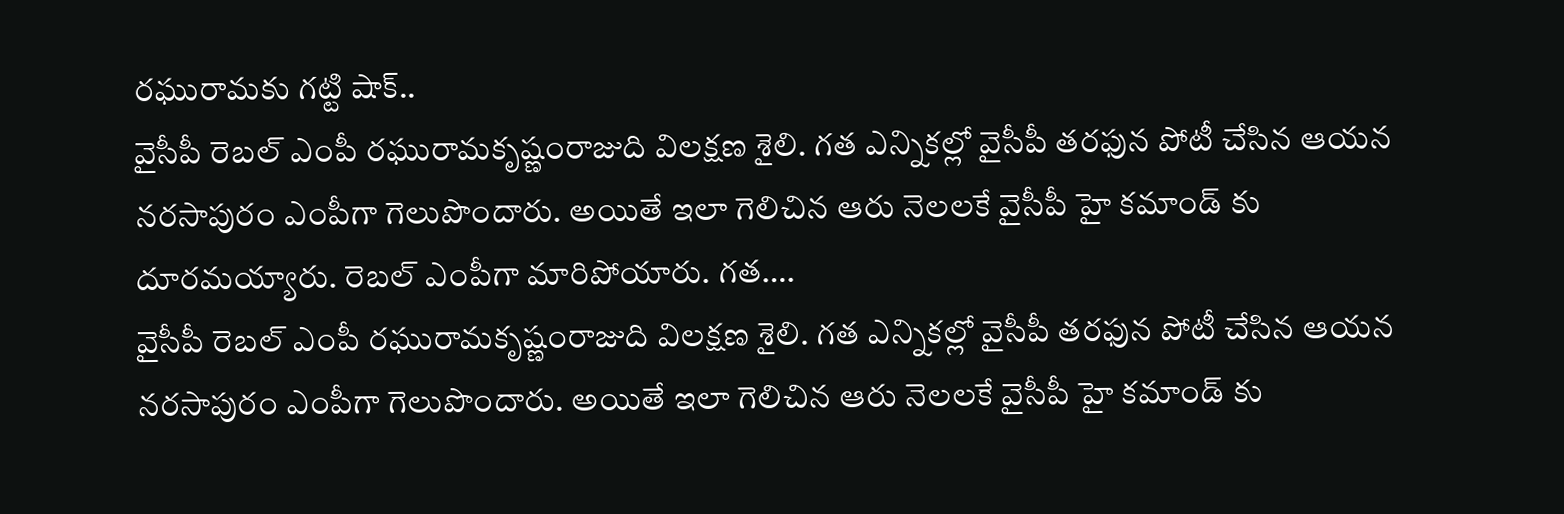రఘురామకు గట్టి షాక్..
వైసీపీ రెబల్ ఎంపీ రఘురామకృష్ణంరాజుది విలక్షణ శైలి. గత ఎన్నికల్లో వైసీపీ తరఫున పోటీ చేసిన ఆయన నరసాపురం ఎంపీగా గెలుపొందారు. అయితే ఇలా గెలిచిన ఆరు నెలలకే వైసీపీ హై కమాండ్ కు దూరమయ్యారు. రెబల్ ఎంపీగా మారిపోయారు. గత….
వైసీపీ రెబల్ ఎంపీ రఘురామకృష్ణంరాజుది విలక్షణ శైలి. గత ఎన్నికల్లో వైసీపీ తరఫున పోటీ చేసిన ఆయన నరసాపురం ఎంపీగా గెలుపొందారు. అయితే ఇలా గెలిచిన ఆరు నెలలకే వైసీపీ హై కమాండ్ కు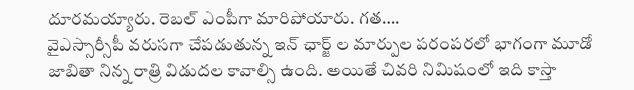దూరమయ్యారు. రెబల్ ఎంపీగా మారిపోయారు. గత….
వైఎస్సార్సీపీ వరుసగా చేపడుతున్న ఇన్ ఛార్జ్ ల మార్పుల పరంపరలో భాగంగా మూడో జాబితా నిన్న రాత్రి విడుదల కావాల్సి ఉంది. అయితే చివరి నిమిషంలో ఇది కాస్తా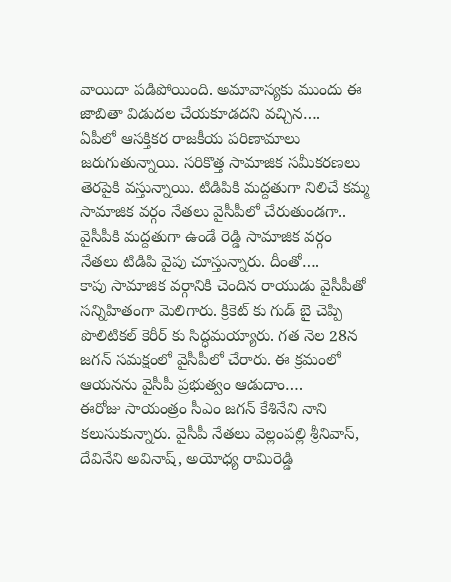వాయిదా పడిపోయింది. అమావాస్యకు ముందు ఈ జాబితా విడుదల చేయకూడదని వచ్చిన….
ఏపీలో ఆసక్తికర రాజకీయ పరిణామాలు జరుగుతున్నాయి. సరికొత్త సామాజిక సమీకరణలు తెరపైకి వస్తున్నాయి. టిడిపికి మద్దతుగా నిలిచే కమ్మ సామాజిక వర్గం నేతలు వైసీపీలో చేరుతుండగా.. వైసీపీకి మద్దతుగా ఉండే రెడ్డి సామాజిక వర్గం నేతలు టిడిపి వైపు చూస్తున్నారు. దీంతో….
కాపు సామాజిక వర్గానికి చెందిన రాయుడు వైసీపీతో సన్నిహితంగా మెలిగారు. క్రికెట్ కు గుడ్ బై చెప్పి పొలిటికల్ కెరీర్ కు సిద్ధమయ్యారు. గత నెల 28న జగన్ సమక్షంలో వైసీపీలో చేరారు. ఈ క్రమంలో ఆయనను వైసీపీ ప్రభుత్వం ఆడుదాం….
ఈరోజు సాయంత్రం సీఎం జగన్ కేశినేని నాని కలుసుకున్నారు. వైసీపీ నేతలు వెల్లంపల్లి శ్రీనివాస్, దేవినేని అవినాష్, అయోధ్య రామిరెడ్డి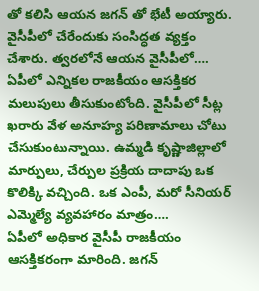తో కలిసి ఆయన జగన్ తో భేటీ అయ్యారు. వైసీపీలో చేరేందుకు సంసిద్ధత వ్యక్తం చేశారు. త్వరలోనే ఆయన వైసీపీలో….
ఏపీలో ఎన్నికల రాజకీయం ఆసక్తికర మలుపులు తీసుకుంటోంది. వైసీపీలో సీట్ల ఖరారు వేళ అనూహ్య పరిణామాలు చోటు చేసుకుంటున్నాయి. ఉమ్మడి కృష్ణాజిల్లాలో మార్పులు, చేర్పుల ప్రక్రియ దాదాపు ఒక కొలిక్కి వచ్చింది. ఒక ఎంపీ, మరో సీనియర్ ఎమ్మెల్యే వ్యవహారం మాత్రం….
ఏపీలో అధికార వైసీపీ రాజకీయం ఆసక్తికరంగా మారింది. జగన్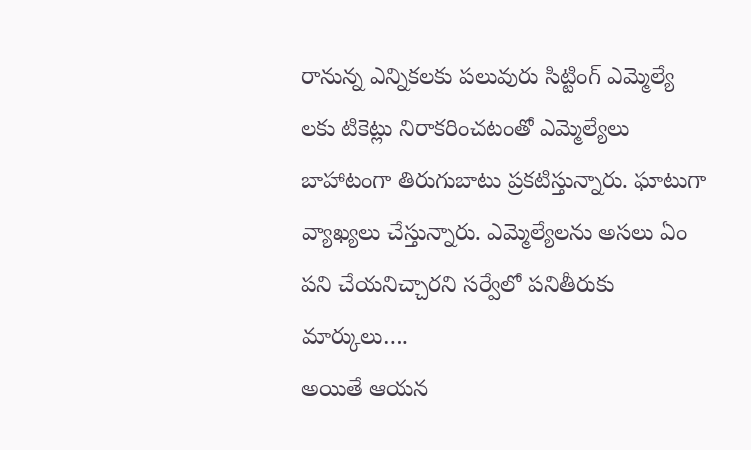రానున్న ఎన్నికలకు పలువురు సిట్టింగ్ ఎమ్మెల్యే లకు టికెట్లు నిరాకరించటంతో ఎమ్మెల్యేలు బాహాటంగా తిరుగుబాటు ప్రకటిస్తున్నారు. ఘాటుగా వ్యాఖ్యలు చేస్తున్నారు. ఎమ్మెల్యేలను అసలు ఏం పని చేయనిచ్చారని సర్వేలో పనితీరుకు మార్కులు….
అయితే ఆయన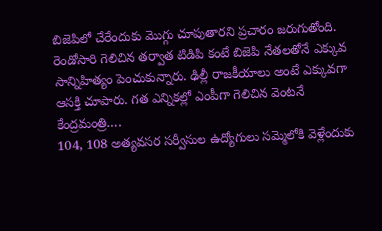బిజెపిలో చేరేందుకు మొగ్గు చూపుతారని ప్రచారం జరుగుతోంది. రెండోసారి గెలిచిన తర్వాత టిడిపి కంటే బిజెపి నేతలతోనే ఎక్కువ సాన్నిహిత్యం పెంచుకున్నారు. ఢిల్లీ రాజకీయాలు అంటే ఎక్కువగా ఆసక్తి చూపారు. గత ఎన్నికల్లో ఎంపీగా గెలిచిన వెంటనే కేంద్రమంత్రి….
104, 108 అత్యవసర సర్వీసుల ఉద్యోగులు సమ్మెలోకి వెళ్లేందుకు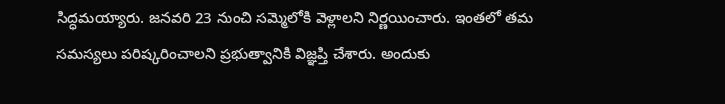సిద్ధమయ్యారు. జనవరి 23 నుంచి సమ్మెలోకి వెళ్లాలని నిర్ణయించారు. ఇంతలో తమ సమస్యలు పరిష్కరించాలని ప్రభుత్వానికి విజ్ఞప్తి చేశారు. అందుకు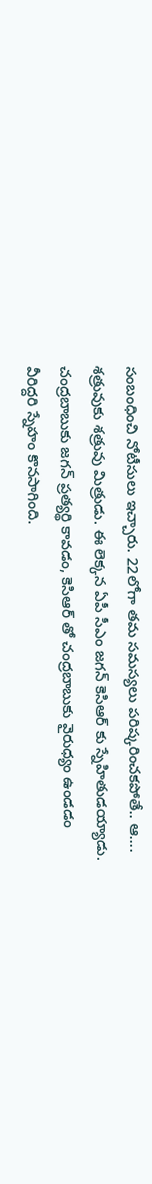సంబంధించి నోటీసులు ఇచ్చారు. 22లోగా తమ సమస్యలు పరిష్కరించకపోతే.. ఆ….
శత్రువుకు శత్రువు మిత్రుడు. ఈ లెక్కన ఏపీ సీఎం జగన్ కెసిఆర్ కు స్నేహితుడయ్యాడు. చంద్రబాబుకు జగన్ ప్రత్యర్థి కావడం, కెసిఆర్ తో చంద్రబాబుకు వైరుధ్యం ఉండడం వీరిద్దరి స్నేహం కొనసాగింది.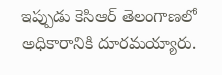ఇప్పుడు కెసిఆర్ తెలంగాణలో అధికారానికి దూరమయ్యారు.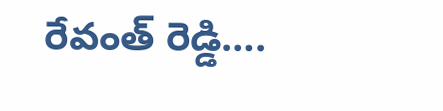రేవంత్ రెడ్డి….